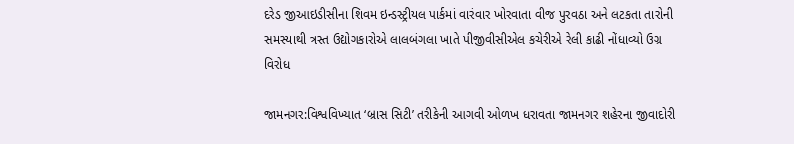દરેડ જીઆઇડીસીના શિવમ ઇન્ડસ્ટ્રીયલ પાર્કમાં વારંવાર ખોરવાતા વીજ પુરવઠા અને લટકતા તારોની સમસ્યાથી ત્રસ્ત ઉદ્યોગકારોએ લાલબંગલા ખાતે પીજીવીસીએલ કચેરીએ રેલી કાઢી નોંધાવ્યો ઉગ્ર વિરોધ

જામનગર:વિશ્વવિખ્યાત ‘બ્રાસ સિટી’ તરીકેની આગવી ઓળખ ધરાવતા જામનગર શહેરના જીવાદોરી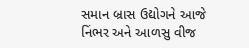સમાન બ્રાસ ઉદ્યોગને આજે નિંભર અને આળસુ વીજ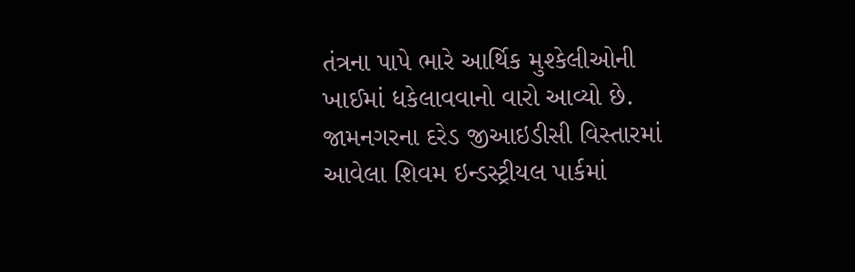તંત્રના પાપે ભારે આર્થિક મુશ્કેલીઓની ખાઈમાં ધકેલાવવાનો વારો આવ્યો છે. જામનગરના દરેડ જીઆઇડીસી વિસ્તારમાં આવેલા શિવમ ઇન્ડસ્ટ્રીયલ પાર્કમાં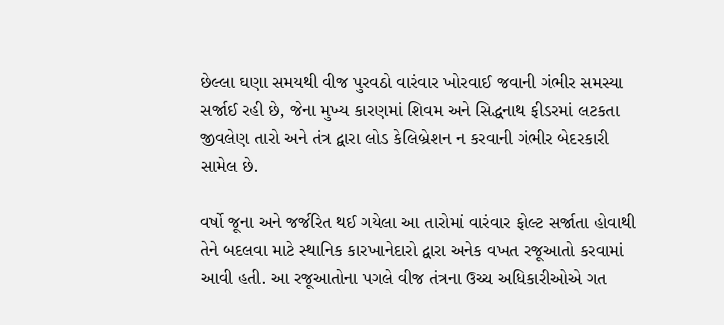છેલ્લા ઘણા સમયથી વીજ પુરવઠો વારંવાર ખોરવાઈ જવાની ગંભીર સમસ્યા સર્જાઈ રહી છે, જેના મુખ્ય કારણમાં શિવમ અને સિદ્ધનાથ ફીડરમાં લટકતા જીવલેણ તારો અને તંત્ર દ્વારા લોડ કેલિબ્રેશન ન કરવાની ગંભીર બેદરકારી સામેલ છે.

વર્ષો જૂના અને જર્જરિત થઈ ગયેલા આ તારોમાં વારંવાર ફોલ્ટ સર્જાતા હોવાથી તેને બદલવા માટે સ્થાનિક કારખાનેદારો દ્વારા અનેક વખત રજૂઆતો કરવામાં આવી હતી. આ રજૂઆતોના પગલે વીજ તંત્રના ઉચ્ચ અધિકારીઓએ ગત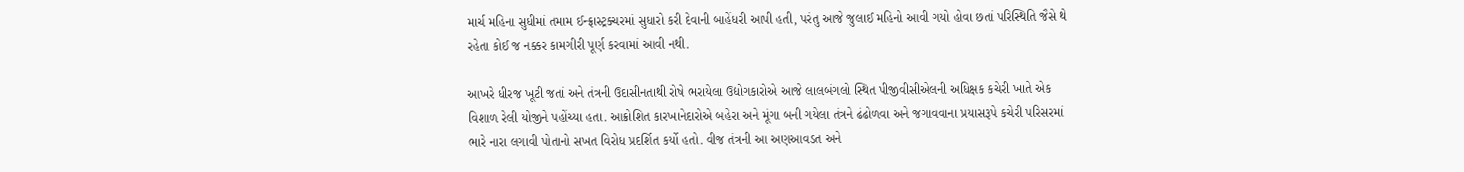માર્ચ મહિના સુધીમાં તમામ ઈન્ફ્રાસ્ટ્રક્ચરમાં સુધારો કરી દેવાની બાહેંધરી આપી હતી, પરંતુ આજે જુલાઈ મહિનો આવી ગયો હોવા છતાં પરિસ્થિતિ જૈસે થે રહેતા કોઈ જ નક્કર કામગીરી પૂર્ણ કરવામાં આવી નથી.

આખરે ધીરજ ખૂટી જતાં અને તંત્રની ઉદાસીનતાથી રોષે ભરાયેલા ઉદ્યોગકારોએ આજે લાલબંગલો સ્થિત પીજીવીસીએલની અધિક્ષક કચેરી ખાતે એક વિશાળ રેલી યોજીને પહોંચ્યા હતા. આક્રોશિત કારખાનેદારોએ બહેરા અને મૂંગા બની ગયેલા તંત્રને ઢંઢોળવા અને જગાવવાના પ્રયાસરૂપે કચેરી પરિસરમાં ભારે નારા લગાવી પોતાનો સખત વિરોધ પ્રદર્શિત કર્યો હતો. વીજ તંત્રની આ અણઆવડત અને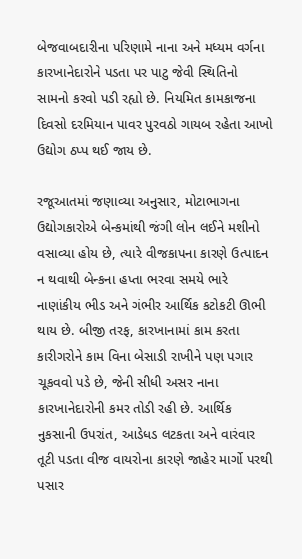બેજવાબદારીના પરિણામે નાના અને મધ્યમ વર્ગના કારખાનેદારોને પડતા પર પાટુ જેવી સ્થિતિનો સામનો કરવો પડી રહ્યો છે. નિયમિત કામકાજના દિવસો દરમિયાન પાવર પુરવઠો ગાયબ રહેતા આખો ઉદ્યોગ ઠપ્પ થઈ જાય છે.

રજૂઆતમાં જણાવ્યા અનુસાર, મોટાભાગના ઉદ્યોગકારોએ બેન્કમાંથી જંગી લોન લઈને મશીનો વસાવ્યા હોય છે, ત્યારે વીજકાપના કારણે ઉત્પાદન ન થવાથી બેન્કના હપ્તા ભરવા સમયે ભારે નાણાંકીય ભીડ અને ગંભીર આર્થિક કટોકટી ઊભી થાય છે. બીજી તરફ, કારખાનામાં કામ કરતા કારીગરોને કામ વિના બેસાડી રાખીને પણ પગાર ચૂકવવો પડે છે, જેની સીધી અસર નાના કારખાનેદારોની કમર તોડી રહી છે. આર્થિક નુકસાની ઉપરાંત, આડેધડ લટકતા અને વારંવાર તૂટી પડતા વીજ વાયરોના કારણે જાહેર માર્ગો પરથી પસાર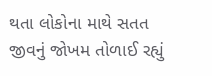થતા લોકોના માથે સતત જીવનું જોખમ તોળાઈ રહ્યું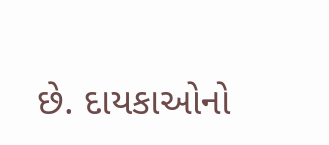છે. દાયકાઓનો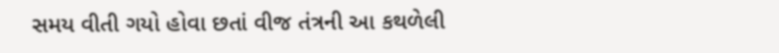સમય વીતી ગયો હોવા છતાં વીજ તંત્રની આ કથળેલી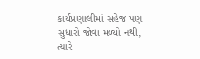કાર્યપ્રણાલીમાં સહેજ પણ સુધારો જોવા મળ્યો નથી, ત્યારે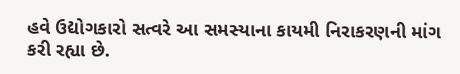હવે ઉદ્યોગકારો સત્વરે આ સમસ્યાના કાયમી નિરાકરણની માંગ કરી રહ્યા છે.